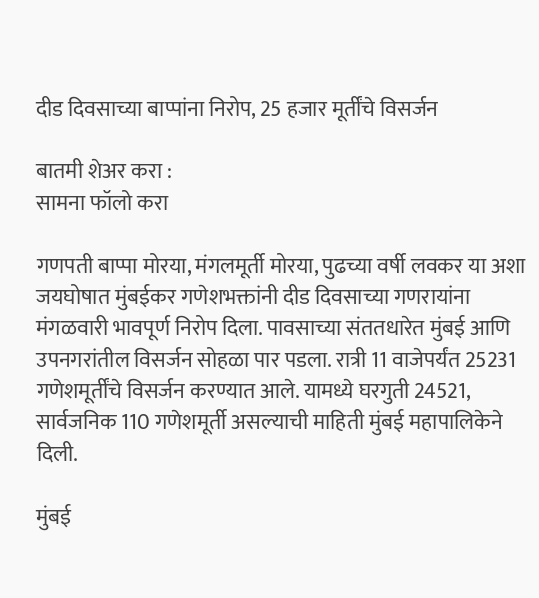दीड दिवसाच्या बाप्पांना निरोप, 25 हजार मूर्तींचे विसर्जन

बातमी शेअर करा :
सामना फॉलो करा

गणपती बाप्पा मोरया, मंगलमूर्ती मोरया, पुढच्या वर्षी लवकर या अशा जयघोषात मुंबईकर गणेशभक्तांनी दीड दिवसाच्या गणरायांना मंगळवारी भावपूर्ण निरोप दिला. पावसाच्या संततधारेत मुंबई आणि उपनगरांतील विसर्जन सोहळा पार पडला. रात्री 11 वाजेपर्यंत 25231 गणेशमूर्तींचे विसर्जन करण्यात आले. यामध्ये घरगुती 24521, सार्वजनिक 110 गणेशमूर्ती असल्याची माहिती मुंबई महापालिकेने दिली.

मुंबई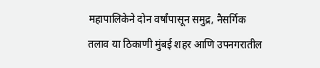महापालिकेने दोन वर्षांपासून समुद्र, नैसर्गिक तलाव या ठिकाणी मुंबई शहर आणि उपनगरातील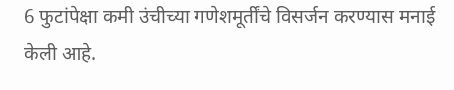6 फुटांपेक्षा कमी उंचीच्या गणेशमूर्तींचे विसर्जन करण्यास मनाई केली आहे.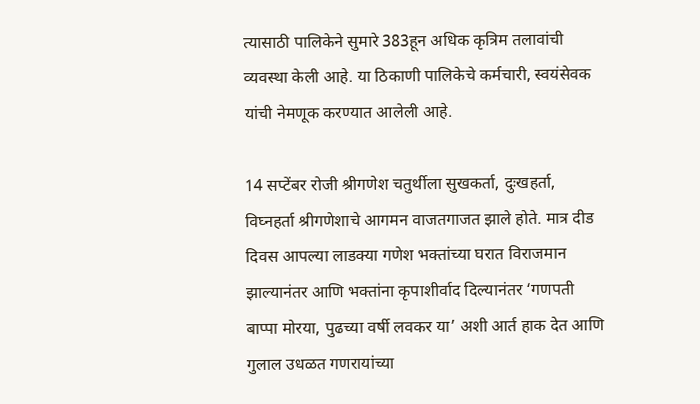त्यासाठी पालिकेने सुमारे 383हून अधिक कृत्रिम तलावांची व्यवस्था केली आहे. या ठिकाणी पालिकेचे कर्मचारी, स्वयंसेवक यांची नेमणूक करण्यात आलेली आहे.

14 सप्टेंबर रोजी श्रीगणेश चतुर्थीला सुखकर्ता, दुःखहर्ता, विघ्नहर्ता श्रीगणेशाचे आगमन वाजतगाजत झाले होते. मात्र दीड दिवस आपल्या लाडक्या गणेश भक्तांच्या घरात विराजमान झाल्यानंतर आणि भक्तांना कृपाशीर्वाद दिल्यानंतर ‘गणपती बाप्पा मोरया, पुढच्या वर्षी लवकर या’ अशी आर्त हाक देत आणि गुलाल उधळत गणरायांच्या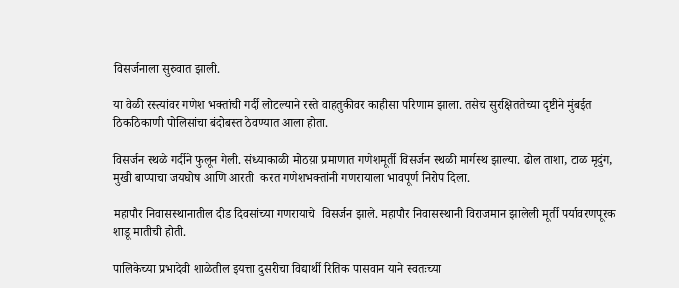विसर्जनाला सुरुवात झाली.

या वेळी रस्त्यांवर गणेश भक्तांची गर्दी लोटल्याने रस्ते वाहतुकीवर काहीसा परिणाम झाला. तसेच सुरक्षिततेच्या दृष्टीने मुंबईत ठिकठिकाणी पोलिसांचा बंदोबस्त ठेवण्यात आला होता.

विसर्जन स्थळे गर्दीने फुलून गेली. संध्याकाळी मोठय़ा प्रमाणात गणेशमूर्ती विसर्जन स्थळी मार्गस्थ झाल्या. ढोल ताशा, टाळ मृदुंग, मुखी बाप्पाचा जयघोष आणि आरती  करत गणेशभक्तांनी गणरायाला भावपूर्ण निरोप दिला.

महापौर निवासस्थानातील दीड दिवसांच्या गणरायाचे  विसर्जन झाले. महापौर निवासस्थानी विराजमान झालेली मूर्ती पर्यावरणपूरक शाडू मातीची होती.

पालिकेच्या प्रभादेवी शाळेतील इयत्ता दुसरीचा विद्यार्थी रितिक पासवान याने स्वतःच्या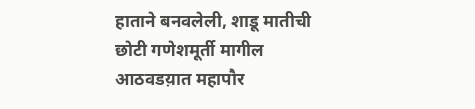हाताने बनवलेली, शाडू मातीची छोटी गणेशमूर्ती मागील आठवडय़ात महापौर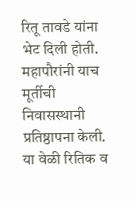रितू तावडे यांना भेट दिली होती. महापौरांनी याच मूर्तीची निवासस्थानी प्रतिष्ठापना केली. या वेळी रितिक व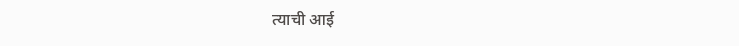त्याची आई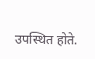उपस्थित होते.